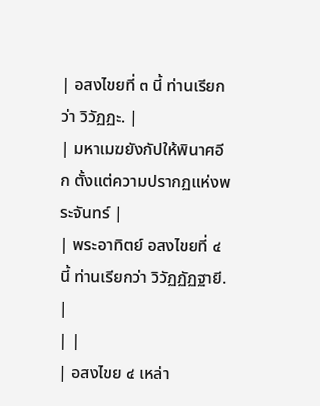| อสงไขยที่ ๓ นี้ ท่านเรียกว่า วิวัฏฏะ. |
| มหาเมฆยังกัปให้พินาศอีก ตั้งแต่ความปรากฏแห่งพระจันทร์ |
| พระอาทิตย์ อสงไขยที่ ๔ นี้ ท่านเรียกว่า วิวัฏฏัฏฐายี. |
| |
| อสงไขย ๔ เหล่า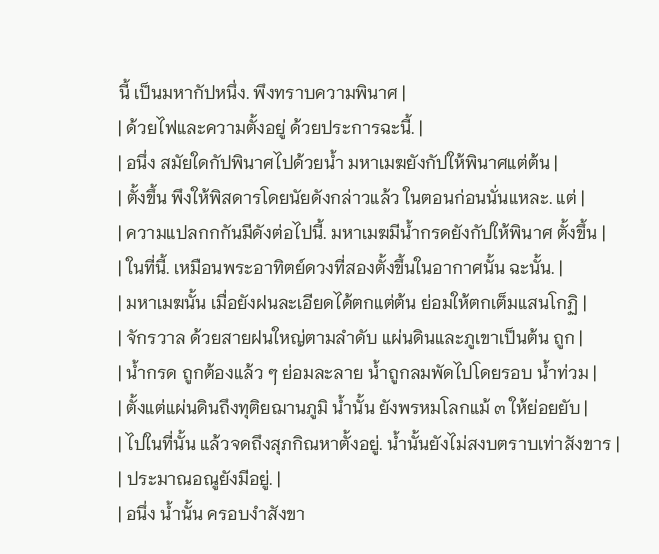นี้ เป็นมหากัปหนึ่ง. พึงทราบความพินาศ |
| ด้วยไฟและความตั้งอยู่ ด้วยประการฉะนี้. |
| อนึ่ง สมัยใดกัปพินาศไปด้วยน้ำ มหาเมฆยังกัปให้พินาศแต่ต้น |
| ตั้งขึ้น พึงให้พิสดารโดยนัยดังกล่าวแล้ว ในตอนก่อนนั่นแหละ. แต่ |
| ความแปลกกกันมีดังต่อไปนี้. มหาเมฆมีน้ำกรดยังกัปให้พินาศ ตั้งขึ้น |
| ในที่นี้. เหมือนพระอาทิตย์ดวงที่สองตั้งขึ้นในอากาศนั้น ฉะนั้น. |
| มหาเมฆนั้น เมื่อยังฝนละเอียดได้ตกแต่ต้น ย่อมให้ตกเต็มแสนโกฏิ |
| จักรวาล ด้วยสายฝนใหญ่ตามลำดับ แผ่นดินและภูเขาเป็นต้น ถูก |
| น้ำกรด ถูกต้องแล้ว ๆ ย่อมละลาย น้ำถูกลมพัดไปโดยรอบ น้ำท่วม |
| ตั้งแต่แผ่นดินถึงทุติยฌานภูมิ น้ำนั้น ยังพรหมโลกแม้ ๓ ให้ย่อยยับ |
| ไปในที่นั้น แล้วจดถึงสุภกิณหาตั้งอยู่. น้ำนั้นยังไม่สงบตราบเท่าสังขาร |
| ประมาณอณูยังมีอยู่. |
| อนึ่ง น้ำนั้น ครอบงำสังขา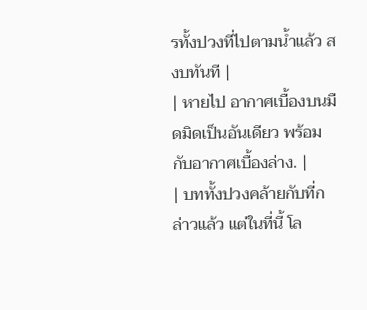รทั้งปวงที่ไปตามน้ำแล้ว สงบทันที |
| หายไป อากาศเบื้องบนมืดมิดเป็นอันเดียว พร้อมกับอากาศเบื้องล่าง. |
| บททั้งปวงคล้ายกับที่กล่าวแล้ว แต่ในที่นี้ โล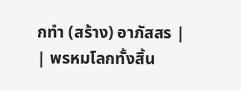กทำ (สร้าง) อาภัสสร |
| พรหมโลกทั้งสิ้น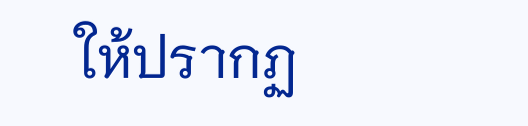ให้ปรากฏ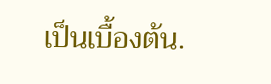เป็นเบื้องต้น.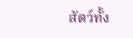สัตว์ทั้ง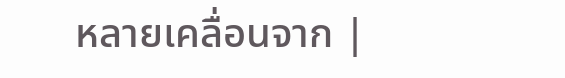หลายเคลื่อนจาก |